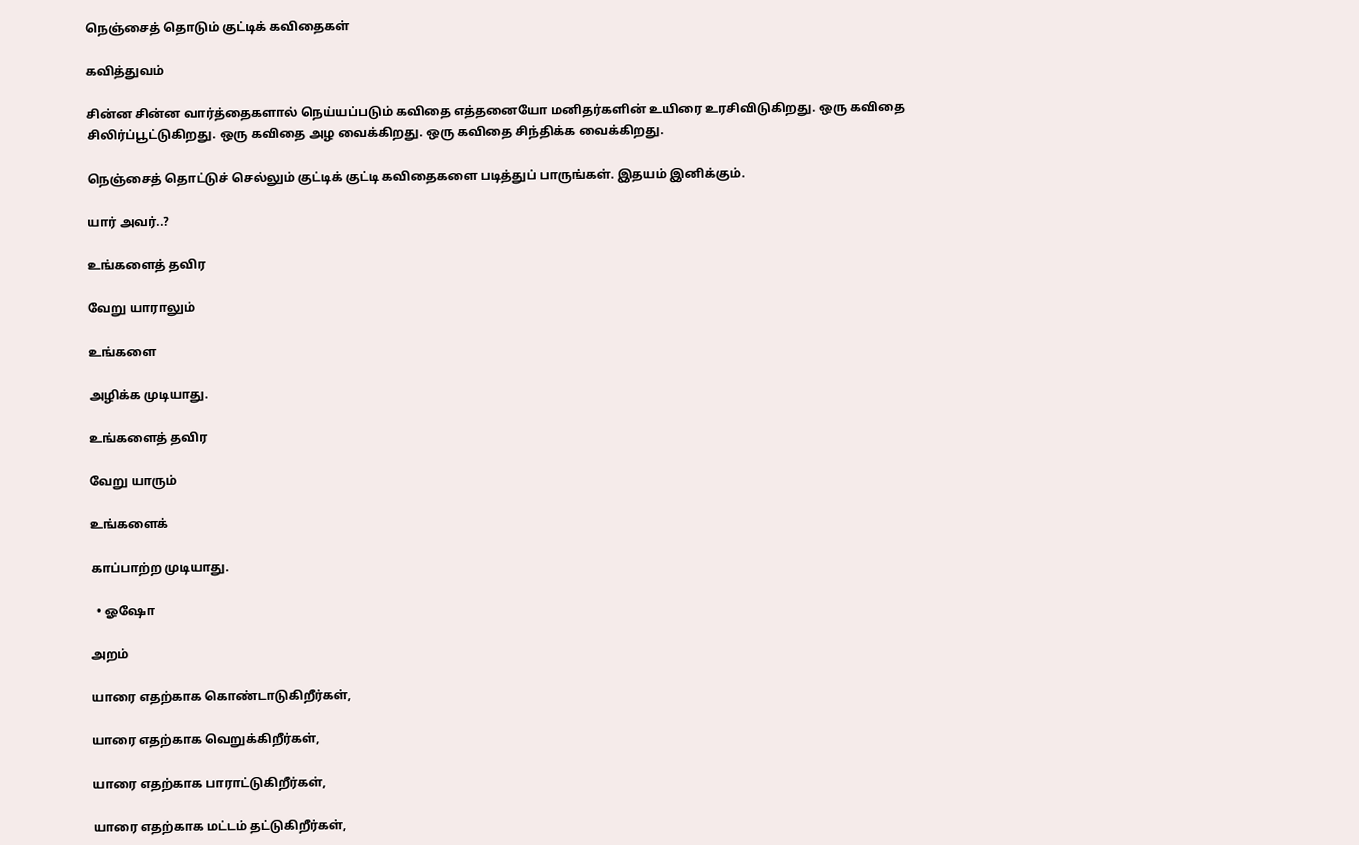நெஞ்சைத் தொடும் குட்டிக் கவிதைகள்

கவித்துவம்

சின்ன சின்ன வார்த்தைகளால் நெய்யப்படும் கவிதை எத்தனையோ மனிதர்களின் உயிரை உரசிவிடுகிறது. ஒரு கவிதை சிலிர்ப்பூட்டுகிறது. ஒரு கவிதை அழ வைக்கிறது. ஒரு கவிதை சிந்திக்க வைக்கிறது.

நெஞ்சைத் தொட்டுச் செல்லும் குட்டிக் குட்டி கவிதைகளை படித்துப் பாருங்கள். இதயம் இனிக்கும்.

யார் அவர்..?

உங்களைத் தவிர

வேறு யாராலும்

உங்களை

அழிக்க முடியாது.

உங்களைத் தவிர

வேறு யாரும்

உங்களைக்

காப்பாற்ற முடியாது.

  • ஓஷோ

அறம்

யாரை எதற்காக கொண்டாடுகிறீர்கள்,

யாரை எதற்காக வெறுக்கிறீர்கள்,

யாரை எதற்காக பாராட்டுகிறீர்கள்,

யாரை எதற்காக மட்டம் தட்டுகிறீர்கள்,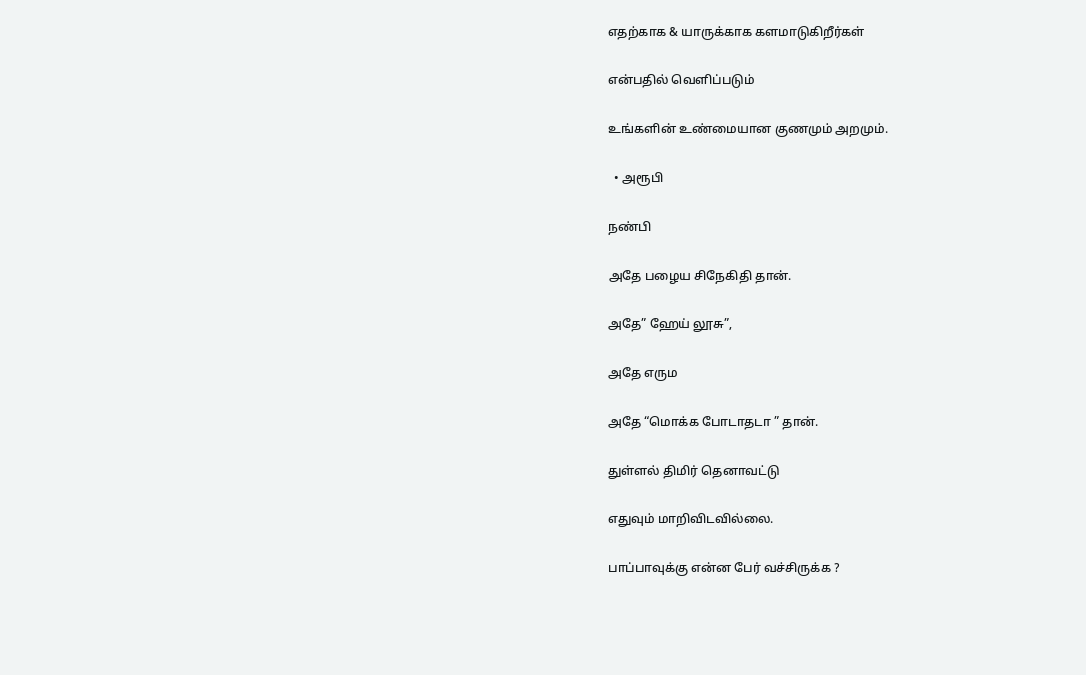எதற்காக & யாருக்காக களமாடுகிறீர்கள்

என்பதில் வெளிப்படும்

உங்களின் உண்மையான குணமும் அறமும்.

  • அரூபி

நண்பி

அதே பழைய சிநேகிதி தான்.

அதே” ஹேய் லூசு”,

அதே எரும

அதே “மொக்க போடாதடா ” தான்.

துள்ளல் திமிர் தெனாவட்டு

எதுவும் மாறிவிடவில்லை.

பாப்பாவுக்கு என்ன பேர் வச்சிருக்க ?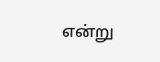என்று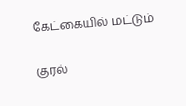கேட்கையில் மட்டும்

குரல்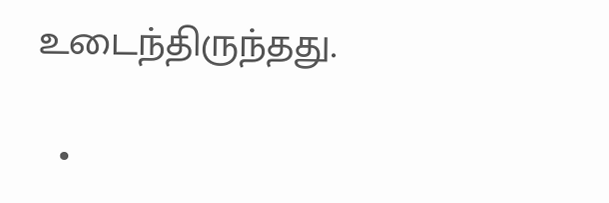உடைந்திருந்தது.

  •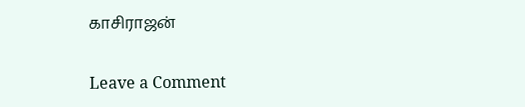காசிராஜன்

Leave a Comment